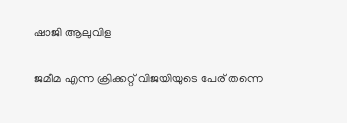ഷാജി ആലുവിള

ജമീമ എന്ന ക്രിക്കറ്റ് വിജയിയുടെ പേര് തന്നെ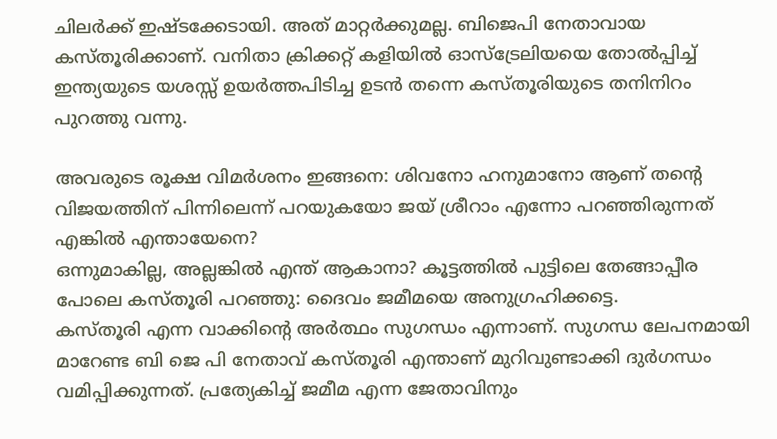ചിലർക്ക് ഇഷ്ടക്കേടായി. അത് മാറ്റർക്കുമല്ല. ബിജെപി നേതാവായ കസ്തൂരിക്കാണ്. വനിതാ ക്രിക്കറ്റ് കളിയിൽ ഓസ്ട്രേലിയയെ തോൽപ്പിച്ച് ഇന്ത്യയുടെ യശസ്സ് ഉയർത്തപിടിച്ച ഉടൻ തന്നെ കസ്തൂരിയുടെ തനിനിറം പുറത്തു വന്നു.

അവരുടെ രൂക്ഷ വിമർശനം ഇങ്ങനെ: ശിവനോ ഹനുമാനോ ആണ് തന്റെ വിജയത്തിന് പിന്നിലെന്ന് പറയുകയോ ജയ് ശ്രീറാം എന്നോ പറഞ്ഞിരുന്നത് എങ്കിൽ എന്തായേനെ?
ഒന്നുമാകില്ല, അല്ലങ്കിൽ എന്ത് ആകാനാ? കൂട്ടത്തിൽ പുട്ടിലെ തേങ്ങാപ്പീര പോലെ കസ്തൂരി പറഞ്ഞു: ദൈവം ജമീമയെ അനുഗ്രഹിക്കട്ടെ.
കസ്തൂരി എന്ന വാക്കിന്റെ അർത്ഥം സുഗന്ധം എന്നാണ്. സുഗന്ധ ലേപനമായി മാറേണ്ട ബി ജെ പി നേതാവ് കസ്തൂരി എന്താണ് മുറിവുണ്ടാക്കി ദുർഗന്ധം വമിപ്പിക്കുന്നത്. പ്രത്യേകിച്ച് ജമീമ എന്ന ജേതാവിനും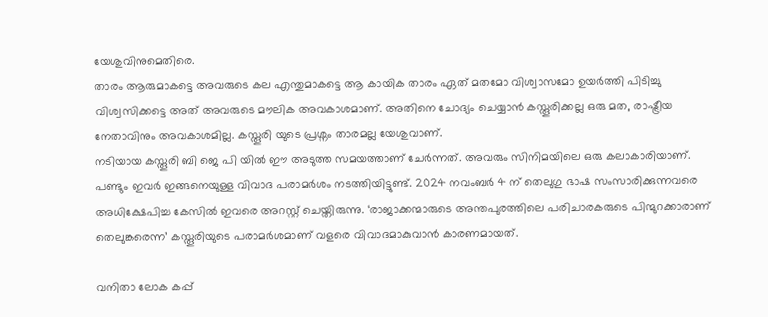യേശുവിനുമെതിരെ.
താരം ആരുമാകട്ടെ അവരുടെ കല എന്തുമാകട്ടെ ആ കായിക താരം ഏത് മതമോ വിശ്വാസമോ ഉയർത്തി പിടിച്ചു വിശ്വസിക്കട്ടെ അത് അവരുടെ മൗലിക അവകാശമാണ്. അതിനെ ചോദ്യം ചെയ്യാൻ കസ്തൂരിക്കല്ല ഒരു മത, രാഷ്ട്രീയ നേതാവിനും അവകാശമില്ല. കസ്തൂരി യുടെ പ്രശ്നം താരമല്ല യേശുവാണ്.
നടിയായ കസ്തൂരി ബി ജെ പി യിൽ ഈ അടുത്ത സമയത്താണ് ചേർന്നത്. അവരും സിനിമയിലെ ഒരു കലാകാരിയാണ്.
പണ്ടും ഇവർ ഇങ്ങനെയുള്ള വിവാദ പരാമർശം നടത്തിയിട്ടുണ്ട്. 2024 നവംബർ 4 ന് തെലുഗു ഭാഷ സംസാരിക്കുന്നവരെ അധിക്ഷേപിച്ച കേസിൽ ഇവരെ അറസ്റ്റ് ചെയ്തിരുന്നു. ‘രാജാക്കന്മാരുടെ അന്തപുരത്തിലെ പരിചാരകരുടെ പിന്മുറക്കാരാണ് തെലുങ്കരെന്ന’ കസ്തൂരിയുടെ പരാമർശമാണ് വളരെ വിവാദമാകുവാൻ കാരണമായത്.

വനിതാ ലോക കപ്പ്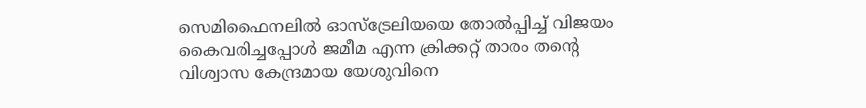സെമിഫൈനലിൽ ഓസ്ട്രേലിയയെ തോൽപ്പിച്ച് വിജയം കൈവരിച്ചപ്പോൾ ജമീമ എന്ന ക്രിക്കറ്റ് താരം തന്റെ വിശ്വാസ കേന്ദ്രമായ യേശുവിനെ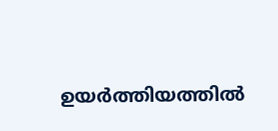ഉയർത്തിയത്തിൽ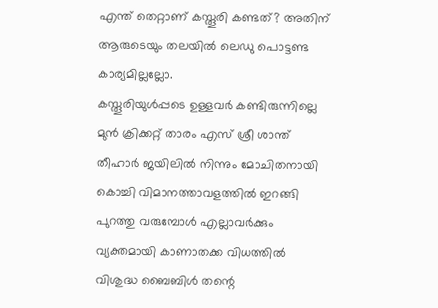എന്ത് തെറ്റാണ് കസ്തൂരി കണ്ടത്? അതിന് ആരുടെയും തലയിൽ ലെഡു പൊട്ടണ്ട കാര്യമില്ലല്ലോ.
കസ്തൂരിയുൾപ്പടെ ഉള്ളവർ കണ്ടിരുന്നില്ലെ മുൻ ക്രിക്കറ്റ് താരം എസ് ശ്രീ ശാന്ത് തീഹാർ ജയിലിൽ നിന്നും മോചിതനായി കൊച്ചി വിമാനത്താവളത്തിൽ ഇറങ്ങി പുറത്തു വരുമ്പോൾ എല്ലാവർക്കും വ്യക്തമായി കാണാതക്ക വിധത്തിൽ വിശുദ്ധ ബൈബിൾ തന്റെ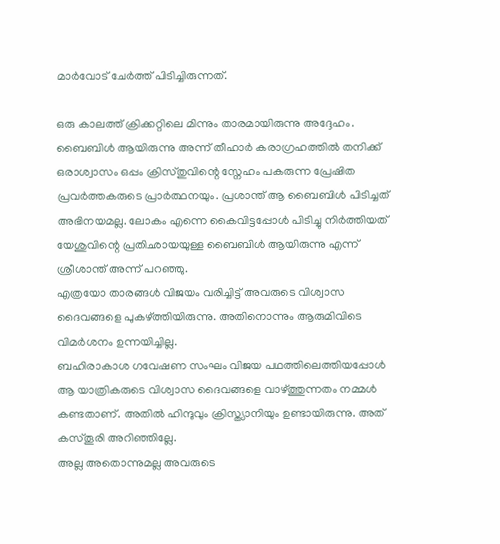മാർവോട് ചേർത്ത് പിടിച്ചിരുന്നത്.

ഒരു കാലത്ത് ക്രിക്കറ്റിലെ മിന്നും താരമായിരുന്നു അദ്ദേഹം. ബൈബിൾ ആയിരുന്നു അന്ന് തീഹാർ കരാഗ്രഹത്തിൽ തനിക്ക് ഒരാശ്വാസം ഒപ്പം ക്രിസ്തുവിന്റെ സ്നേഹം പകരുന്ന പ്രേഷിത പ്രവർത്തകരുടെ പ്രാർത്ഥനയും. പ്രശാന്ത് ആ ബൈബിൾ പിടിച്ചത് അഭിനയമല്ല. ലോകം എന്നെ കൈവിട്ടപ്പോൾ പിടിച്ചു നിർത്തിയത് യേശുവിന്റെ പ്രതിഛായയുള്ള ബൈബിൾ ആയിരുന്നു എന്ന് ശ്രീശാന്ത് അന്ന് പറഞ്ഞു.
എത്രയോ താരങ്ങൾ വിജയം വരിച്ചിട്ട് അവരുടെ വിശ്വാസ ദൈവങ്ങളെ പുകഴ്ത്തിയിരുന്നു. അതിനൊന്നും ആരുമിവിടെ വിമർശനം ഉന്നയിച്ചില്ല.
ബഹിരാകാശ ഗവേഷണ സംഘം വിജയ പഥത്തിലെത്തിയപ്പോൾ ആ യാത്രികരുടെ വിശ്വാസ ദൈവങ്ങളെ വാഴ്ത്തുന്നതം നമ്മൾ കണ്ടതാണ്. അതിൽ ഹിന്ദുവും ക്രിസ്ത്യാനിയും ഉണ്ടായിരുന്നു. അത് കസ്തൂരി അറിഞ്ഞില്ലേ.
അല്ല അതൊന്നുമല്ല അവരുടെ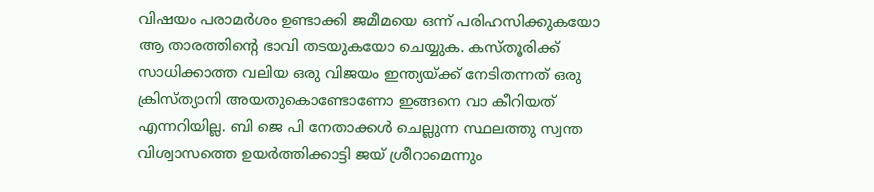വിഷയം പരാമർശം ഉണ്ടാക്കി ജമീമയെ ഒന്ന് പരിഹസിക്കുകയോ ആ താരത്തിന്റെ ഭാവി തടയുകയോ ചെയ്യുക. കസ്തൂരിക്ക് സാധിക്കാത്ത വലിയ ഒരു വിജയം ഇന്ത്യയ്ക്ക് നേടിതന്നത് ഒരു ക്രിസ്ത്യാനി അയതുകൊണ്ടോണോ ഇങ്ങനെ വാ കീറിയത് എന്നറിയില്ല. ബി ജെ പി നേതാക്കൾ ചെല്ലുന്ന സ്ഥലത്തു സ്വന്ത വിശ്വാസത്തെ ഉയർത്തിക്കാട്ടി ജയ് ശ്രീറാമെന്നും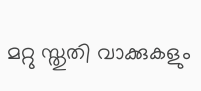മറ്റു സ്തുതി വാക്കുകളും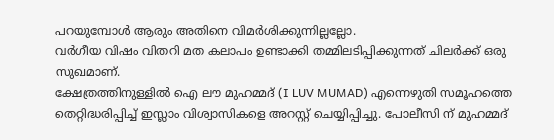പറയുമ്പോൾ ആരും അതിനെ വിമർശിക്കുന്നില്ലല്ലോ.
വർഗീയ വിഷം വിതറി മത കലാപം ഉണ്ടാക്കി തമ്മിലടിപ്പിക്കുന്നത് ചിലർക്ക് ഒരു സുഖമാണ്.
ക്ഷേത്രത്തിനുള്ളിൽ ഐ ലൗ മുഹമ്മദ് (I LUV MUMAD) എന്നെഴുതി സമൂഹത്തെ തെറ്റിദ്ധരിപ്പിച്ച് ഇസ്ലാം വിശ്വാസികളെ അറസ്റ്റ് ചെയ്യിപ്പിച്ചു. പോലീസി ന് മുഹമ്മദ്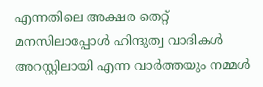എന്നതിലെ അക്ഷര തെറ്റ് മനസിലാപ്പോൾ ഹിന്ദുത്വ വാദികൾ അറസ്റ്റിലായി എന്ന വാർത്തയും നമ്മൾ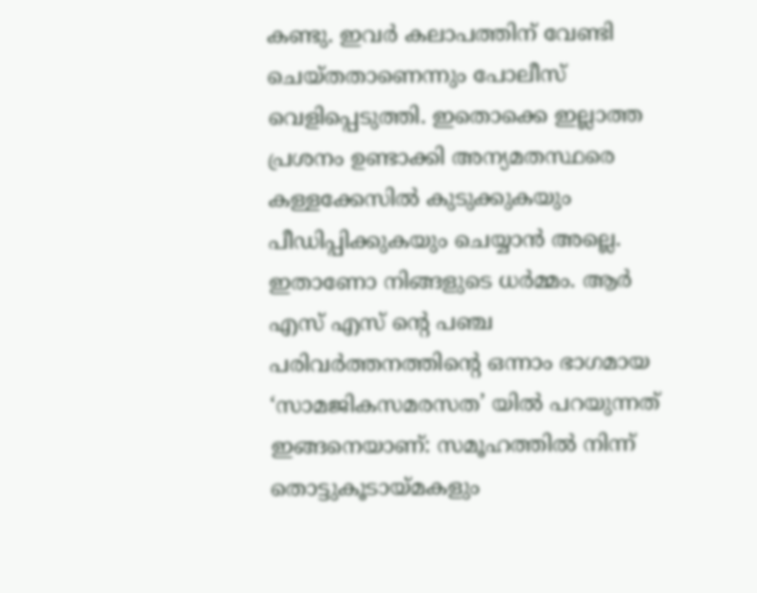കണ്ടു. ഇവർ കലാപത്തിന് വേണ്ടി ചെയ്തതാണെന്നും പോലീസ് വെളിപ്പെടുത്തി. ഇതൊക്കെ ഇല്ലാത്ത പ്രശനം ഉണ്ടാക്കി അന്യമതസ്ഥരെ കള്ളക്കേസിൽ കുടുക്കുകയും പീഡിപ്പിക്കുകയും ചെയ്യാൻ അല്ലെ.
ഇതാണോ നിങ്ങളുടെ ധർമ്മം. ആർ എസ് എസ് ന്റെ പഞ്ച പരിവർത്തനത്തിന്റെ ഒന്നാം ഭാഗമായ ‘സാമജികസമരസത’ യിൽ പറയുന്നത് ഇങ്ങനെയാണ്: സമൂഹത്തിൽ നിന്ന് തൊട്ടുകൂടായ്മകളും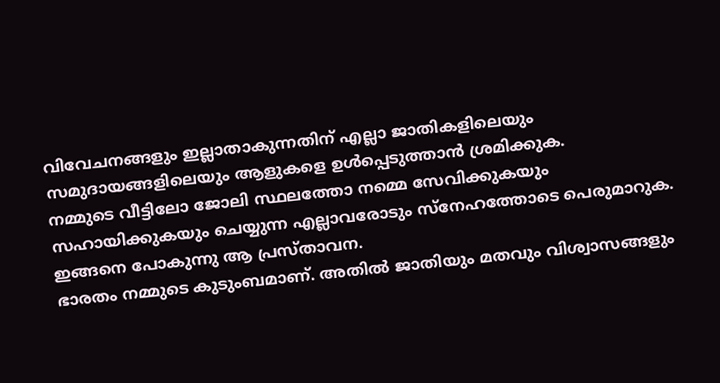വിവേചനങ്ങളും ഇല്ലാതാകുന്നതിന് എല്ലാ ജാതികളിലെയും സമുദായങ്ങളിലെയും ആളുകളെ ഉൾപ്പെടുത്താൻ ശ്രമിക്കുക.
നമ്മുടെ വീട്ടിലോ ജോലി സ്ഥലത്തോ നമ്മെ സേവിക്കുകയും സഹായിക്കുകയും ചെയ്യുന്ന എല്ലാവരോടും സ്നേഹത്തോടെ പെരുമാറുക. ഇങ്ങനെ പോകുന്നു ആ പ്രസ്താവന.
ഭാരതം നമ്മുടെ കുടുംബമാണ്. അതിൽ ജാതിയും മതവും വിശ്വാസങ്ങളും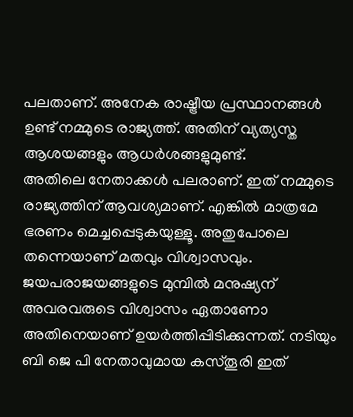പലതാണ്. അനേക രാഷ്ട്രീയ പ്രസ്ഥാനങ്ങൾ ഉണ്ട് നമ്മുടെ രാജ്യത്ത്. അതിന് വ്യത്യസ്ത ആശയങ്ങളും ആധർശങ്ങളുമുണ്ട്.
അതിലെ നേതാക്കൾ പലരാണ്. ഇത് നമ്മുടെ രാജ്യത്തിന് ആവശ്യമാണ്. എങ്കിൽ മാത്രമേ ഭരണം മെച്ചപ്പെടുകയുള്ളൂ. അതുപോലെ തന്നെയാണ് മതവും വിശ്വാസവും. ജയപരാജയങ്ങളുടെ മുമ്പിൽ മനുഷ്യന് അവരവരുടെ വിശ്വാസം ഏതാണോ അതിനെയാണ് ഉയർത്തിപ്പിടിക്കുന്നത്. നടിയും ബി ജെ പി നേതാവുമായ കസ്തൂരി ഇത്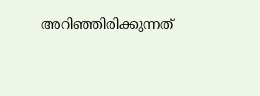അറിഞ്ഞിരിക്കുന്നത്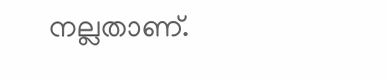നല്ലതാണ്.